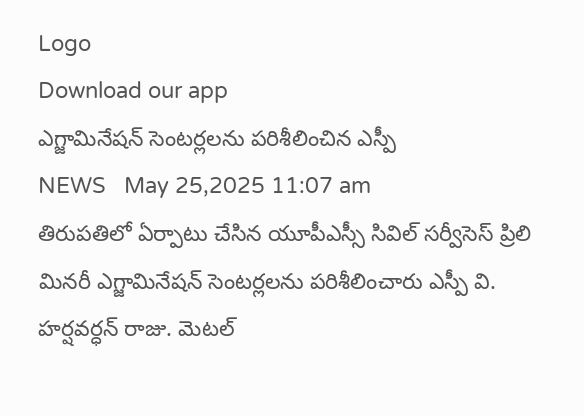Logo
Download our app
ఎగ్జామినేషన్ సెంటర్లలను పరిశీలించిన ఎస్పీ
NEWS   May 25,2025 11:07 am
తిరుపతిలో ఏర్పాటు చేసిన యూపీఎస్సీ సివిల్ సర్వీసెస్ ప్రిలి మినరీ ఎగ్జామినేషన్ సెంటర్లలను పరిశీలించారు ఎస్పీ వి. హర్షవర్ధన్ రాజు. మెటల్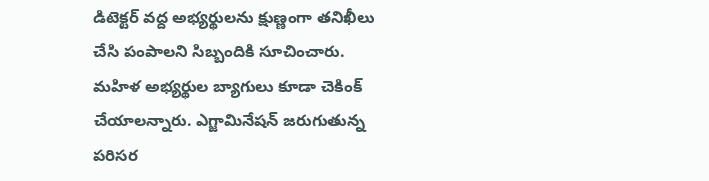డిటెక్టర్ వద్ద అభ్యర్థులను క్షుణ్ణంగా తనిఖీలు చేసి పంపాలని సిబ్బందికి సూచించారు. మహిళ అభ్యర్థుల బ్యాగులు కూడా చెకింక్ చేయాలన్నారు. ఎగ్జామినేషన్ జరుగుతున్న పరిసర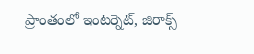ప్రాంతంలో ఇంటర్నెట్, జిరాక్స్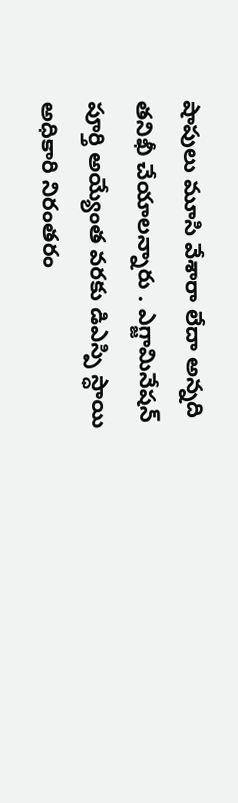షాపులు మూసి వేశారా లేదా అన్న‌ది త‌నిఖీ చేయాల‌న్నారు . ఎగ్జామినేషన్ పూర్తి అయ్యేంత వరకు డిఎస్పి స్ధాయి అధికారి నిరంతరం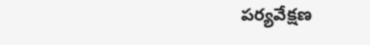పర్యవేక్షణ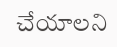చేయాలని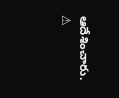ఆదేశించారు.
⚠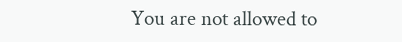You are not allowed to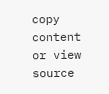copy content or view source